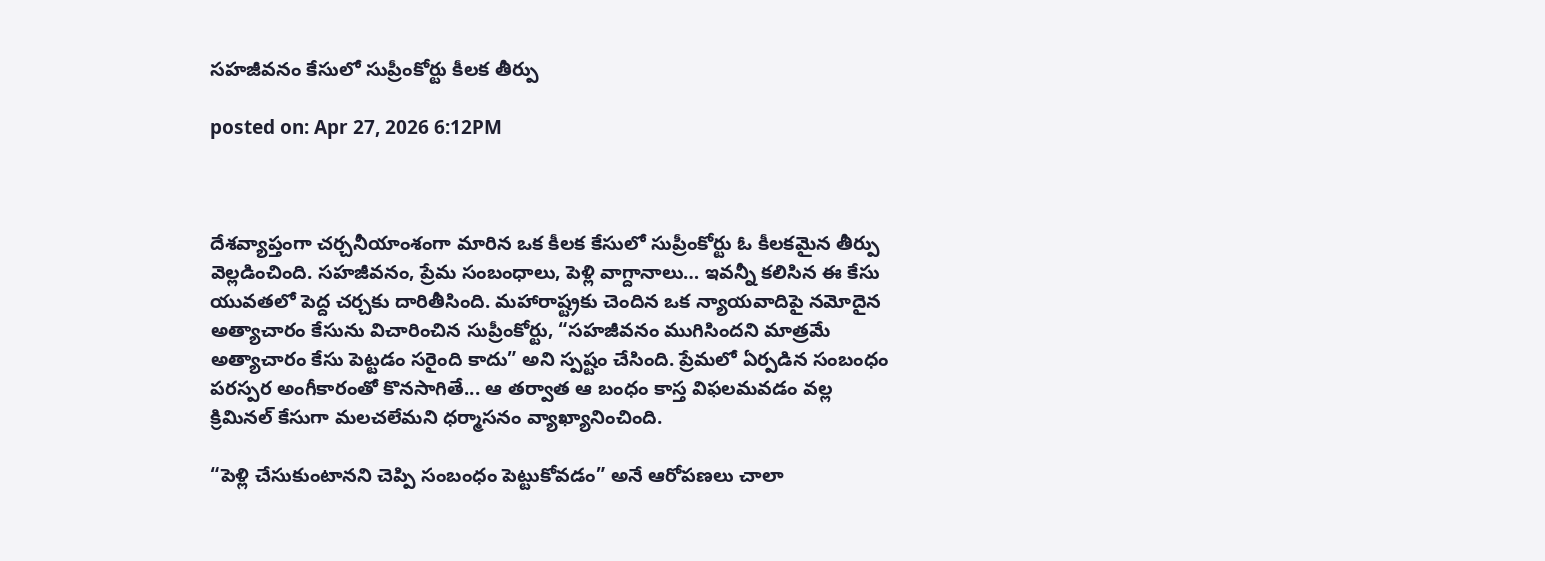సహజీవనం కేసులో సుప్రీంకోర్టు కీలక తీర్పు

posted on: Apr 27, 2026 6:12PM



దేశవ్యాప్తంగా చర్చనీయాంశంగా మారిన ఒక కీలక కేసులో సుప్రీంకోర్టు ఓ కీలకమైన తీర్పు వెల్లడించింది. సహజీవనం, ప్రేమ సంబంధాలు, పెళ్లి వాగ్దానాలు… ఇవన్నీ కలిసిన ఈ కేసు యువతలో పెద్ద చర్చకు దారితీసింది. మహారాష్ట్రకు చెందిన ఒక న్యాయవాదిపై నమోదైన అత్యాచారం కేసును విచారించిన సుప్రీంకోర్టు, “సహజీవనం ముగిసిందని మాత్రమే అత్యాచారం కేసు పెట్టడం సరైంది కాదు” అని స్పష్టం చేసింది. ప్రేమలో ఏర్పడిన సంబంధం పరస్పర అంగీకారంతో కొనసాగితే... ఆ తర్వాత ఆ బంధం కాస్త విఫలమవడం వల్ల క్రిమినల్ కేసుగా మలచలేమని ధర్మాసనం వ్యాఖ్యానించింది.

“పెళ్లి చేసుకుంటానని చెప్పి సంబంధం పెట్టుకోవడం” అనే ఆరోపణలు చాలా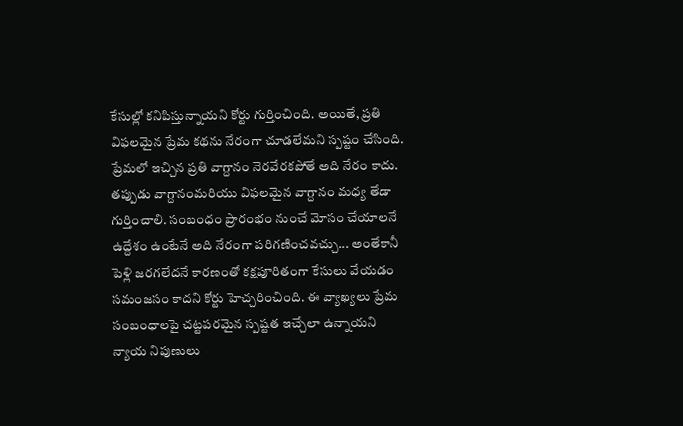కేసుల్లో కనిపిస్తున్నాయని కోర్టు గుర్తించింది. అయితే, ప్రతి విఫలమైన ప్రేమ కథను నేరంగా చూడలేమని స్పష్టం చేసింది. ప్రేమలో ఇచ్చిన ప్రతి వాగ్దానం నెరవేరకపోతే అది నేరం కాదు. తప్పుడు వాగ్దానంమరియు విఫలమైన వాగ్దానం మధ్య తేడా గుర్తించాలి. సంబంధం ప్రారంభం నుంచే మోసం చేయాలనే ఉద్దేశం ఉంటేనే అది నేరంగా పరిగణించవచ్చు... అంతేకానీ పెళ్లి జరగలేదనే కారణంతో కక్షపూరితంగా కేసులు వేయడం సమంజసం కాదని కోర్టు హెచ్చరించింది. ఈ వ్యాఖ్యలు ప్రేమ సంబంధాలపై చట్టపరమైన స్పష్టత ఇచ్చేలా ఉన్నాయని న్యాయ నిపుణులు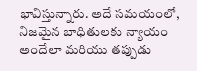భావిస్తున్నారు. అదే సమయంలో, నిజమైన బాధితులకు న్యాయం అందేలా మరియు తప్పుడు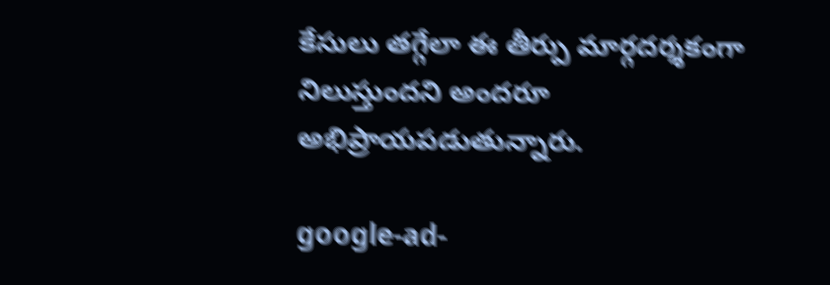కేసులు తగ్గేలా ఈ తీర్పు మార్గదర్శకంగా నిలుస్తుందని అందరూ అభిప్రాయపడుతున్నారు.

google-ad-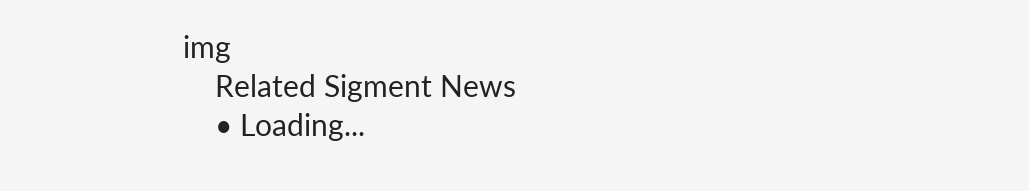img
    Related Sigment News
    • Loading...